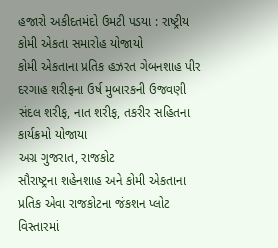હજારો અકીદતમંદો ઉમટી પડયા : રાષ્ટ્રીય કોમી એકતા સમારોહ યોજાયો
કોમી એકતાના પ્રતિક હઝરત ગેબનશાહ પીર દરગાહ શરીફના ઉર્ષ મુબારકની ઉજવણી
સંદલ શરીફ, નાત શરીફ, તકરીર સહિતના કાર્યક્રમો યોજાયા
અગ્ર ગુજરાત, રાજકોટ
સૌરાષ્ટ્રના શહેનશાહ અને કોમી એકતાના પ્રતિક એવા રાજકોટના જંકશન પ્લોટ વિસ્તારમાં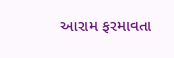આરામ ફરમાવતા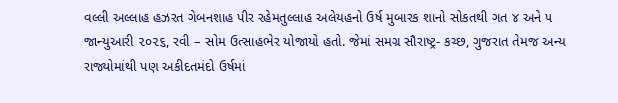વલ્લી અલ્લાહ હઝરત ગેબનશાહ પીર રહેમતુલ્લાહ અલેયહનો ઉર્ષ મુબારક શાનો સોકતથી ગત ૪ અને ૫ જાન્યુઆરી ૨૦૨૬, રવી – સોમ ઉત્સાહભેર યોજાયો હતો. જેમાં સમગ્ર સૌરાષ્ટ્ર- કચ્છ, ગુજરાત તેમજ અન્ય રાજ્યોમાંથી પણ અકીદતમંદો ઉર્ષમાં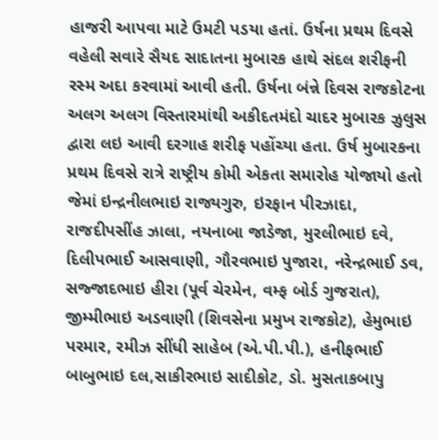હાજરી આપવા માટે ઉમટી પડયા હતાં. ઉર્ષના પ્રથમ દિવસે વહેલી સવારે સૈયદ સાદાતના મુબારક હાથે સંદલ શરીફની રસ્મ અદા કરવામાં આવી હતી. ઉર્ષના બંન્ને દિવસ રાજકોટના અલગ અલગ વિસ્તારમાંથી અકીદતમંદો ચાદર મુબારક ઝુલુસ દ્વારા લઇ આવી દરગાહ શરીફ પહોંચ્યા હતા. ઉર્ષ મુબારકના પ્રથમ દિવસે રાત્રે રાષ્ટ્રીય કોમી એકતા સમારોહ યોજાયો હતો જેમાં ઇન્દ્રનીલભાઇ રાજ્યગુરુ, ઇરફાન પીરઝાદા, રાજદીપસીંહ ઝાલા, નયનાબા જાડેજા, મુરલીભાઇ દવે, દિલીપભાઈ આસવાણી, ગૌરવભાઇ પુજારા, નરેન્દ્રભાઈ ડવ, સજ્જાદભાઇ હીરા (પૂર્વ ચેરમેન, વમ્ફ બોર્ડ ગુજરાત), જીમ્મીભાઇ અડવાણી (શિવસેના પ્રમુખ રાજકોટ), હેમુભાઇ પરમાર, રમીઝ સીંધી સાહેબ (એ.પી.પી.), હનીફભાઈ બાબુભાઇ દલ,સાકીરભાઇ સાદીકોટ, ડો. મુસતાકબાપુ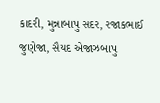કાદરી, મુન્નાબાપુ સદર, રજાકભાઈ જુણેજા, સૈયદ એજાઝબાપુ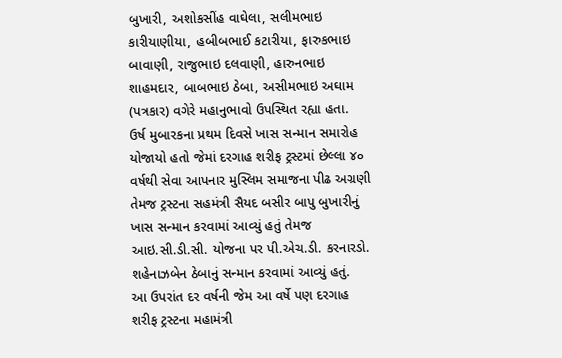બુખારી, અશોકસીંહ વાઘેલા, સલીમભાઇ કારીયાણીયા, હબીબભાઈ કટારીયા, ફારુકભાઇ બાવાણી, રાજુભાઇ દલવાણી, હારુનભાઇ શાહમદાર, બાબભાઇ ઠેબા, અસીમભાઇ અઘામ (પત્રકાર) વગેરે મહાનુભાવો ઉપસ્થિત રહ્યા હતા.
ઉર્ષ મુબારકના પ્રથમ દિવસે ખાસ સન્માન સમારોહ યોજાયો હતો જેમાં દરગાહ શરીફ ટ્રસ્ટમાં છેલ્લા ૪૦ વર્ષથી સેવા આપનાર મુસ્લિમ સમાજના પીઢ અગ્રણી તેમજ ટ્રસ્ટના સહમંત્રી સૈયદ બસીર બાપુ બુખારીનું ખાસ સન્માન કરવામાં આવ્યું હતું તેમજ આઇ.સી.ડી.સી. યોજના પર પી.એચ.ડી. કરનારડો. શહેનાઝબેન ઠેબાનું સન્માન કરવામાં આવ્યું હતું.
આ ઉપરાંત દર વર્ષની જેમ આ વર્ષે પણ દરગાહ શરીફ ટ્રસ્ટના મહામંત્રી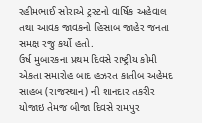રહીમભાઈ સોરાએ ટ્રસ્ટનો વાર્ષિક અહેવાલ તથા આવક જાવકનો હિસાબ જાહેર જનતા સમક્ષ રજુ કર્યો હતો.
ઉર્ષ મુબારકના પ્રથમ દિવસે રાષ્ટ્રીય કોમી એકતા સમારોહ બાદ હઝરત કાતીબ અહેમદ સાહબ (રાજસ્થાન) ની શાનદાર તકરીર યોજાઇ તેમજ બીજા દિવસે રામપુર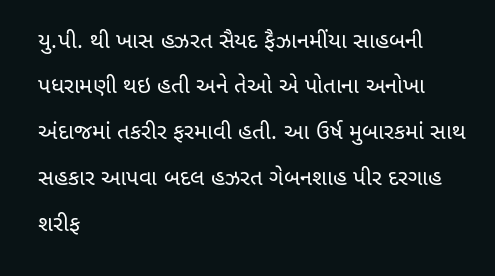યુ.પી. થી ખાસ હઝરત સૈયદ ફૈઝાનમીંયા સાહબની પધરામણી થઇ હતી અને તેઓ એ પોતાના અનોખા અંદાજમાં તકરીર ફરમાવી હતી. આ ઉર્ષ મુબારકમાં સાથ સહકાર આપવા બદલ હઝરત ગેબનશાહ પીર દરગાહ શરીફ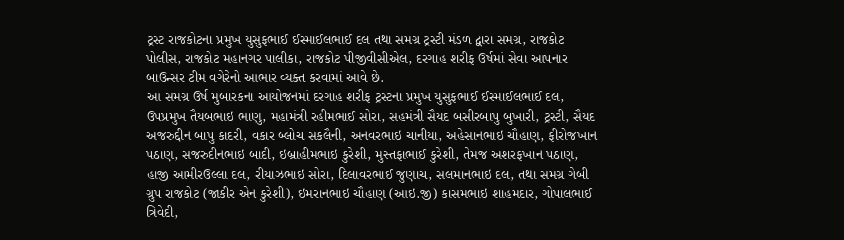ટ્રસ્ટ રાજકોટના પ્રમુખ યુસુફભાઈ ઈસ્માઈલભાઈ દલ તથા સમગ્ર ટ્રસ્ટી મંડળ દ્વારા સમગ્ર, રાજકોટ પોલીસ, રાજકોટ મહાનગર પાલીકા, રાજકોટ પીજીવીસીએલ, દરગાહ શરીફ ઉર્ષમાં સેવા આપનાર બાઉન્સર ટીમ વગેરેનો આભાર વ્યક્ત કરવામાં આવે છે.
આ સમગ્ર ઉર્ષ મુબારકના આયોજનમાં દરગાહ શરીફ ટ્રસ્ટના પ્રમુખ યુસુફભાઈ ઈસ્માઈલભાઈ દલ, ઉપપ્રમુખ તૈયબભાઇ ભાણુ, મહામંત્રી રહીમભાઈ સોરા, સહમંત્રી સૈયદ બસીરબાપુ બુખારી, ટ્રસ્ટી, સૈયદ અજરુદ્દીન બાપુ કાદરી, વકાર બ્લોચ સકલૈની, અનવરભાઇ ચાનીયા, અહેસાનભાઇ ચૌહાણ, ફીરોજખાન પઠાણ, સજરુદીનભાઇ બાદી, ઇબ્રાહીમભાઇ કુરેશી, મુસ્તફાભાઈ કુરેશી, તેમજ અશરફખાન પઠાણ, હાજી આમીરઉલ્લા દલ, રીયાઝભાઇ સોરા, દિલાવરભાઈ જુણાચ, સલમાનભાઇ દલ, તથા સમગ્ર ગેબી ગ્રુપ રાજકોટ (જાકીર એન કુરેશી), ઇમરાનભાઇ ચૌહાણ (આઇ.જી) કાસમભાઇ શાહમદાર, ગોપાલભાઈ ત્રિવેદી,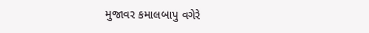મુજાવર કમાલબાપુ વગેરે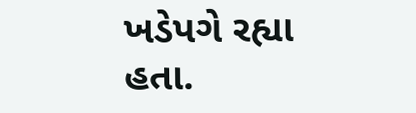ખડેપગે રહ્યા હતા.